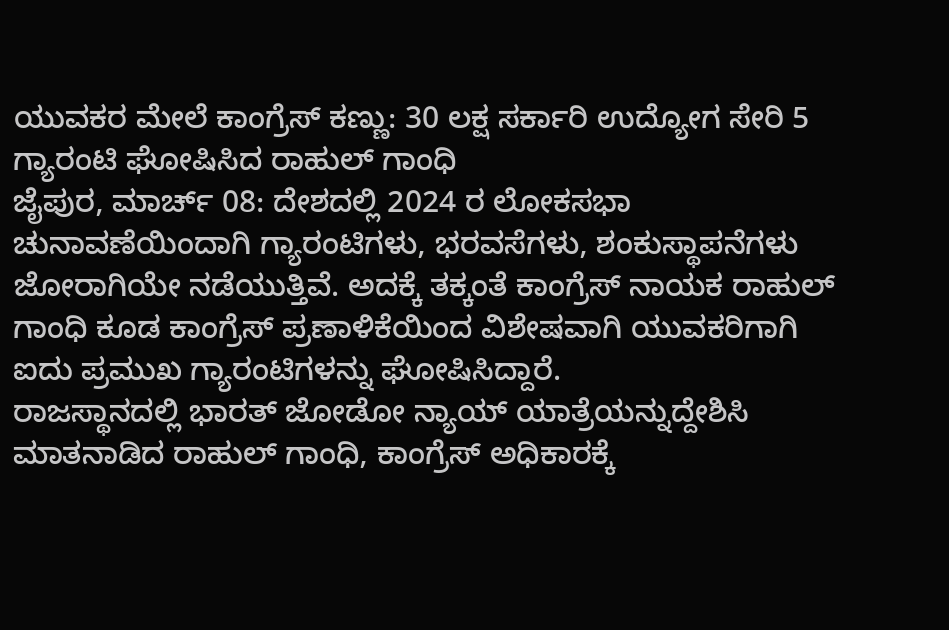ಯುವಕರ ಮೇಲೆ ಕಾಂಗ್ರೆಸ್ ಕಣ್ಣು: 30 ಲಕ್ಷ ಸರ್ಕಾರಿ ಉದ್ಯೋಗ ಸೇರಿ 5 ಗ್ಯಾರಂಟಿ ಘೋಷಿಸಿದ ರಾಹುಲ್ ಗಾಂಧಿ
ಜೈಪುರ, ಮಾರ್ಚ್ 08: ದೇಶದಲ್ಲಿ 2024 ರ ಲೋಕಸಭಾ ಚುನಾವಣೆಯಿಂದಾಗಿ ಗ್ಯಾರಂಟಿಗಳು, ಭರವಸೆಗಳು, ಶಂಕುಸ್ಥಾಪನೆಗಳು ಜೋರಾಗಿಯೇ ನಡೆಯುತ್ತಿವೆ. ಅದಕ್ಕೆ ತಕ್ಕಂತೆ ಕಾಂಗ್ರೆಸ್ ನಾಯಕ ರಾಹುಲ್ ಗಾಂಧಿ ಕೂಡ ಕಾಂಗ್ರೆಸ್ ಪ್ರಣಾಳಿಕೆಯಿಂದ ವಿಶೇಷವಾಗಿ ಯುವಕರಿಗಾಗಿ ಐದು ಪ್ರಮುಖ ಗ್ಯಾರಂಟಿಗಳನ್ನು ಘೋಷಿಸಿದ್ದಾರೆ.
ರಾಜಸ್ಥಾನದಲ್ಲಿ ಭಾರತ್ ಜೋಡೋ ನ್ಯಾಯ್ ಯಾತ್ರೆಯನ್ನುದ್ದೇಶಿಸಿ ಮಾತನಾಡಿದ ರಾಹುಲ್ ಗಾಂಧಿ, ಕಾಂಗ್ರೆಸ್ ಅಧಿಕಾರಕ್ಕೆ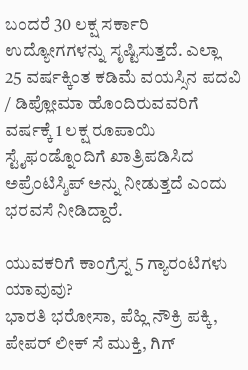ಬಂದರೆ 30 ಲಕ್ಷ ಸರ್ಕಾರಿ ಉದ್ಯೋಗಗಳನ್ನು ಸೃಷ್ಟಿಸುತ್ತದೆ. ಎಲ್ಲಾ 25 ವರ್ಷಕ್ಕಿಂತ ಕಡಿಮೆ ವಯಸ್ಸಿನ ಪದವಿ / ಡಿಪ್ಲೋಮಾ ಹೊಂದಿರುವವರಿಗೆ ವರ್ಷಕ್ಕೆ 1 ಲಕ್ಷ ರೂಪಾಯಿ ಸ್ಟೈಫಂಡ್ನೊಂದಿಗೆ ಖಾತ್ರಿಪಡಿಸಿದ ಅಪ್ರೆಂಟಿಸ್ಶಿಪ್ ಅನ್ನು ನೀಡುತ್ತದೆ ಎಂದು ಭರವಸೆ ನೀಡಿದ್ದಾರೆ.

ಯುವಕರಿಗೆ ಕಾಂಗ್ರೆಸ್ನ 5 ಗ್ಯಾರಂಟಿಗಳು ಯಾವುವು?
ಭಾರತಿ ಭರೋಸಾ, ಪೆಹ್ಲಿ ನೌಕ್ರಿ ಪಕ್ಕಿ, ಪೇಪರ್ ಲೀಕ್ ಸೆ ಮುಕ್ತಿ, ಗಿಗ್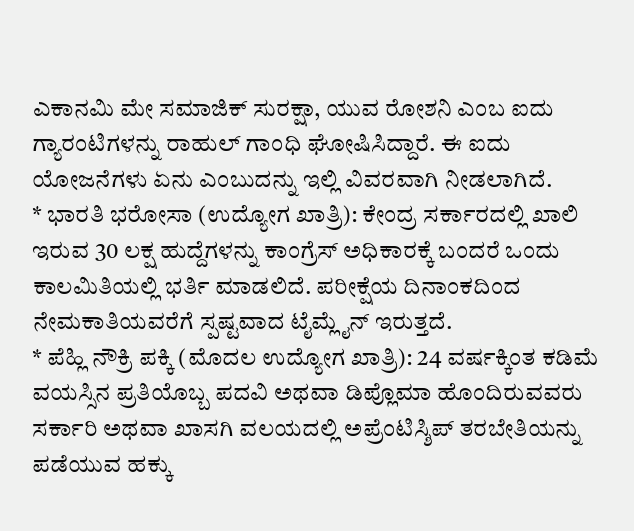ಎಕಾನಮಿ ಮೇ ಸಮಾಜಿಕ್ ಸುರಕ್ಷಾ, ಯುವ ರೋಶನಿ ಎಂಬ ಐದು ಗ್ಯಾರಂಟಿಗಳನ್ನು ರಾಹುಲ್ ಗಾಂಧಿ ಘೋಷಿಸಿದ್ದಾರೆ. ಈ ಐದು ಯೋಜನೆಗಳು ಏನು ಎಂಬುದನ್ನು ಇಲ್ಲಿ ವಿವರವಾಗಿ ನೀಡಲಾಗಿದೆ.
* ಭಾರತಿ ಭರೋಸಾ (ಉದ್ಯೋಗ ಖಾತ್ರಿ): ಕೇಂದ್ರ ಸರ್ಕಾರದಲ್ಲಿ ಖಾಲಿ ಇರುವ 30 ಲಕ್ಷ ಹುದ್ದೆಗಳನ್ನು ಕಾಂಗ್ರೆಸ್ ಅಧಿಕಾರಕ್ಕೆ ಬಂದರೆ ಒಂದು ಕಾಲಮಿತಿಯಲ್ಲಿ ಭರ್ತಿ ಮಾಡಲಿದೆ. ಪರೀಕ್ಷೆಯ ದಿನಾಂಕದಿಂದ ನೇಮಕಾತಿಯವರೆಗೆ ಸ್ಪಷ್ಟವಾದ ಟೈಮ್ಲೈನ್ ಇರುತ್ತದೆ.
* ಪೆಹ್ಲಿ ನೌಕ್ರಿ ಪಕ್ಕಿ (ಮೊದಲ ಉದ್ಯೋಗ ಖಾತ್ರಿ): 24 ವರ್ಷಕ್ಕಿಂತ ಕಡಿಮೆ ವಯಸ್ಸಿನ ಪ್ರತಿಯೊಬ್ಬ ಪದವಿ ಅಥವಾ ಡಿಪ್ಲೊಮಾ ಹೊಂದಿರುವವರು ಸರ್ಕಾರಿ ಅಥವಾ ಖಾಸಗಿ ವಲಯದಲ್ಲಿ ಅಪ್ರೆಂಟಿಸ್ಶಿಪ್ ತರಬೇತಿಯನ್ನು ಪಡೆಯುವ ಹಕ್ಕು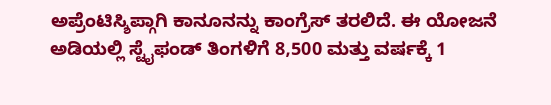ಅಪ್ರೆಂಟಿಸ್ಶಿಪ್ಗಾಗಿ ಕಾನೂನನ್ನು ಕಾಂಗ್ರೆಸ್ ತರಲಿದೆ. ಈ ಯೋಜನೆ ಅಡಿಯಲ್ಲಿ ಸ್ಟೈಫಂಡ್ ತಿಂಗಳಿಗೆ 8,500 ಮತ್ತು ವರ್ಷಕ್ಕೆ 1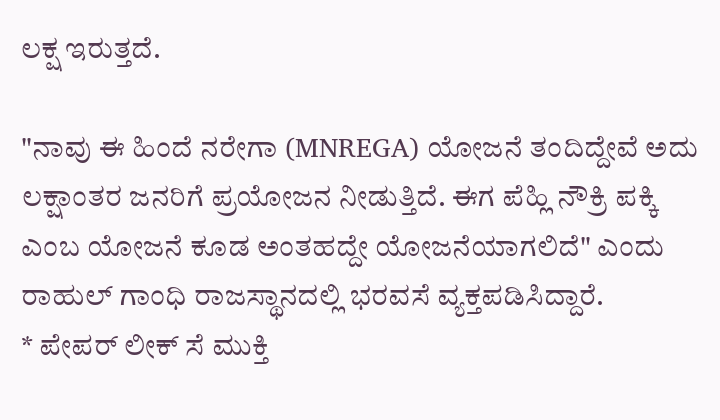ಲಕ್ಷ ಇರುತ್ತದೆ.

"ನಾವು ಈ ಹಿಂದೆ ನರೇಗಾ (MNREGA) ಯೋಜನೆ ತಂದಿದ್ದೇವೆ ಅದು ಲಕ್ಷಾಂತರ ಜನರಿಗೆ ಪ್ರಯೋಜನ ನೀಡುತ್ತಿದೆ. ಈಗ ಪೆಹ್ಲಿ ನೌಕ್ರಿ ಪಕ್ಕಿ ಎಂಬ ಯೋಜನೆ ಕೂಡ ಅಂತಹದ್ದೇ ಯೋಜನೆಯಾಗಲಿದೆ" ಎಂದು ರಾಹುಲ್ ಗಾಂಧಿ ರಾಜಸ್ಥಾನದಲ್ಲಿ ಭರವಸೆ ವ್ಯಕ್ತಪಡಿಸಿದ್ದಾರೆ.
* ಪೇಪರ್ ಲೀಕ್ ಸೆ ಮುಕ್ತಿ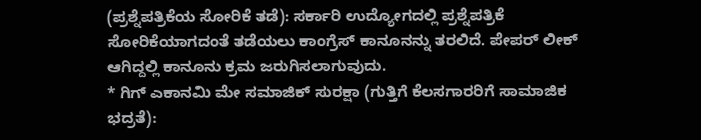(ಪ್ರಶ್ನೆಪತ್ರಿಕೆಯ ಸೋರಿಕೆ ತಡೆ): ಸರ್ಕಾರಿ ಉದ್ಯೋಗದಲ್ಲಿ ಪ್ರಶ್ನೆಪತ್ರಿಕೆ ಸೋರಿಕೆಯಾಗದಂತೆ ತಡೆಯಲು ಕಾಂಗ್ರೆಸ್ ಕಾನೂನನ್ನು ತರಲಿದೆ. ಪೇಪರ್ ಲೀಕ್ ಆಗಿದ್ದಲ್ಲಿ ಕಾನೂನು ಕ್ರಮ ಜರುಗಿಸಲಾಗುವುದು.
* ಗಿಗ್ ಎಕಾನಮಿ ಮೇ ಸಮಾಜಿಕ್ ಸುರಕ್ಷಾ (ಗುತ್ತಿಗೆ ಕೆಲಸಗಾರರಿಗೆ ಸಾಮಾಜಿಕ ಭದ್ರತೆ):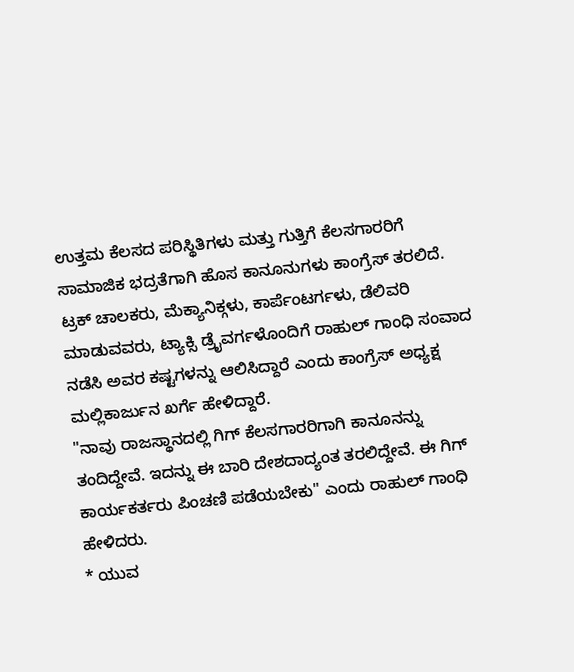ಉತ್ತಮ ಕೆಲಸದ ಪರಿಸ್ಥಿತಿಗಳು ಮತ್ತು ಗುತ್ತಿಗೆ ಕೆಲಸಗಾರರಿಗೆ ಸಾಮಾಜಿಕ ಭದ್ರತೆಗಾಗಿ ಹೊಸ ಕಾನೂನುಗಳು ಕಾಂಗ್ರೆಸ್ ತರಲಿದೆ. ಟ್ರಕ್ ಚಾಲಕರು, ಮೆಕ್ಯಾನಿಕ್ಗಳು, ಕಾರ್ಪೆಂಟರ್ಗಳು, ಡೆಲಿವರಿ ಮಾಡುವವರು, ಟ್ಯಾಕ್ಸಿ ಡ್ರೈವರ್ಗಳೊಂದಿಗೆ ರಾಹುಲ್ ಗಾಂಧಿ ಸಂವಾದ ನಡೆಸಿ ಅವರ ಕಷ್ಟಗಳನ್ನು ಆಲಿಸಿದ್ದಾರೆ ಎಂದು ಕಾಂಗ್ರೆಸ್ ಅಧ್ಯಕ್ಷ ಮಲ್ಲಿಕಾರ್ಜುನ ಖರ್ಗೆ ಹೇಳಿದ್ದಾರೆ.
"ನಾವು ರಾಜಸ್ಥಾನದಲ್ಲಿ ಗಿಗ್ ಕೆಲಸಗಾರರಿಗಾಗಿ ಕಾನೂನನ್ನು ತಂದಿದ್ದೇವೆ. ಇದನ್ನು ಈ ಬಾರಿ ದೇಶದಾದ್ಯಂತ ತರಲಿದ್ದೇವೆ. ಈ ಗಿಗ್ ಕಾರ್ಯಕರ್ತರು ಪಿಂಚಣಿ ಪಡೆಯಬೇಕು" ಎಂದು ರಾಹುಲ್ ಗಾಂಧಿ ಹೇಳಿದರು.
* ಯುವ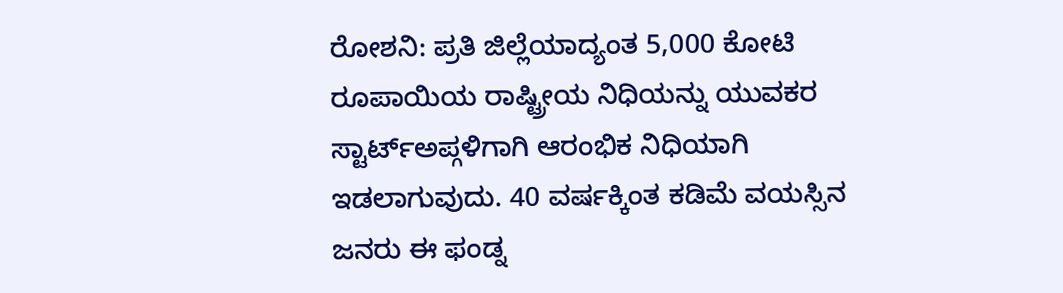ರೋಶನಿ: ಪ್ರತಿ ಜಿಲ್ಲೆಯಾದ್ಯಂತ 5,000 ಕೋಟಿ ರೂಪಾಯಿಯ ರಾಷ್ಟ್ರೀಯ ನಿಧಿಯನ್ನು ಯುವಕರ ಸ್ಟಾರ್ಟ್ಅಪ್ಗಳಿಗಾಗಿ ಆರಂಭಿಕ ನಿಧಿಯಾಗಿ ಇಡಲಾಗುವುದು. 40 ವರ್ಷಕ್ಕಿಂತ ಕಡಿಮೆ ವಯಸ್ಸಿನ ಜನರು ಈ ಫಂಡ್ನ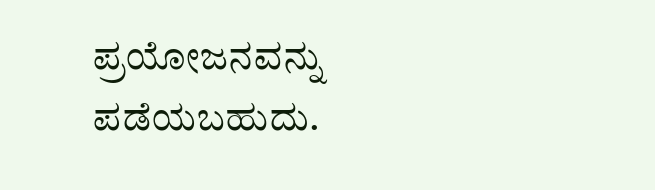ಪ್ರಯೋಜನವನ್ನು ಪಡೆಯಬಹುದು.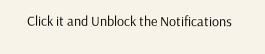Click it and Unblock the Notifications